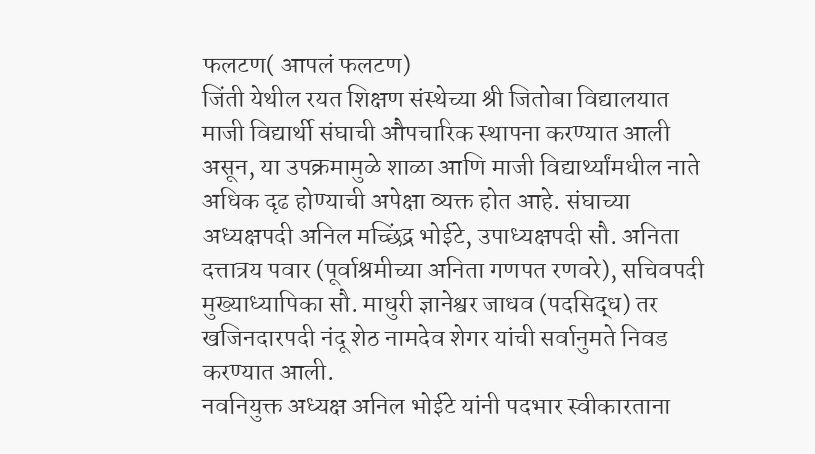फलटण( आपलं फलटण)
जिंती येथील रयत शिक्षण संस्थेच्या श्री जितोबा विद्यालयात माजी विद्यार्थी संघाची औपचारिक स्थापना करण्यात आली असून, या उपक्रमामुळे शाळा आणि माजी विद्यार्थ्यांमधील नाते अधिक दृढ होण्याची अपेक्षा व्यक्त होत आहे. संघाच्या अध्यक्षपदी अनिल मच्छिंद्र भोईटे, उपाध्यक्षपदी सौ. अनिता दत्तात्रय पवार (पूर्वाश्रमीच्या अनिता गणपत रणवरे), सचिवपदी मुख्याध्यापिका सौ. माधुरी ज्ञानेश्वर जाधव (पदसिद्ध) तर खजिनदारपदी नंदू शेठ नामदेव शेगर यांची सर्वानुमते निवड करण्यात आली.
नवनियुक्त अध्यक्ष अनिल भोईटे यांनी पदभार स्वीकारताना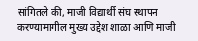सांगितले की, माजी विद्यार्थी संघ स्थापन करण्यामागील मुख्य उद्देश शाळा आणि माजी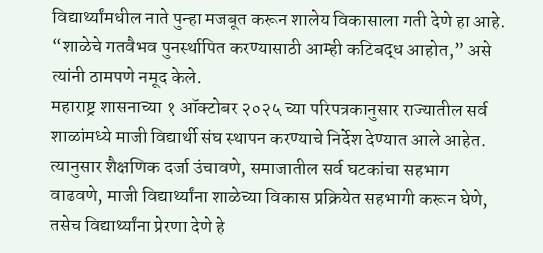विद्यार्थ्यांमधील नाते पुन्हा मजबूत करून शालेय विकासाला गती देणे हा आहे. “शाळेचे गतवैभव पुनर्स्थापित करण्यासाठी आम्ही कटिबद्ध आहोत,” असे त्यांनी ठामपणे नमूद केले.
महाराष्ट्र शासनाच्या १ ऑक्टोबर २०२५ च्या परिपत्रकानुसार राज्यातील सर्व शाळांमध्ये माजी विद्यार्थी संघ स्थापन करण्याचे निर्देश देण्यात आले आहेत. त्यानुसार शैक्षणिक दर्जा उंचावणे, समाजातील सर्व घटकांचा सहभाग वाढवणे, माजी विद्यार्थ्यांना शाळेच्या विकास प्रक्रियेत सहभागी करून घेणे, तसेच विद्यार्थ्यांना प्रेरणा देणे हे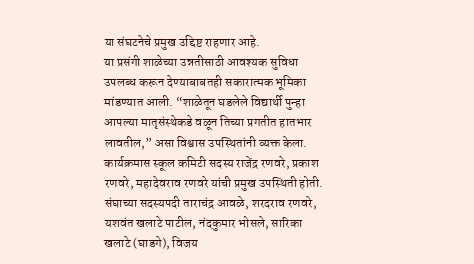या संघटनेचे प्रमुख उद्दिष्ट राहणार आहे.
या प्रसंगी शाळेच्या उन्नतीसाठी आवश्यक सुविधा उपलब्ध करून देण्याबाबतही सकारात्मक भूमिका मांडण्यात आली. “शाळेतून घडलेले विद्यार्थी पुन्हा आपल्या मातृसंस्थेकडे वळून तिच्या प्रगतीत हातभार लावतील,” असा विश्वास उपस्थितांनी व्यक्त केला.
कार्यक्रमास स्कूल कमिटी सदस्य राजेंद्र रणवरे, प्रकाश रणवरे, महादेवराव रणवरे यांची प्रमुख उपस्थिती होती. संघाच्या सदस्यपदी ताराचंद्र आवळे, शरदराव रणवरे, यशवंत खलाटे पाटील, नंदकुमार भोसले, सारिका खलाटे (घाडगे), विजय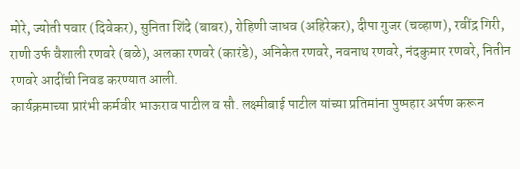मोरे, ज्योती पवार (दिवेकर), सुनिता शिंदे (बाबर), रोहिणी जाधव (अहिरेकर), दीपा गुजर (चव्हाण), रवींद्र गिरी, राणी उर्फ वैशाली रणवरे (बळे), अलका रणवरे (कारंडे), अनिकेत रणवरे, नवनाथ रणवरे, नंदकुमार रणवरे, नितीन रणवरे आदींची निवड करण्यात आली.
कार्यक्रमाच्या प्रारंभी कर्मवीर भाऊराव पाटील व सौ. लक्ष्मीबाई पाटील यांच्या प्रतिमांना पुष्पहार अर्पण करून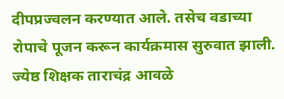दीपप्रज्वलन करण्यात आले. तसेच वडाच्या रोपाचे पूजन करून कार्यक्रमास सुरुवात झाली.
ज्येष्ठ शिक्षक ताराचंद्र आवळे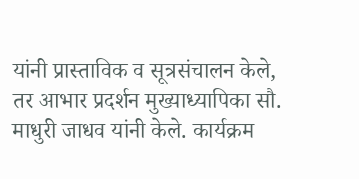यांनी प्रास्ताविक व सूत्रसंचालन केले, तर आभार प्रदर्शन मुख्याध्यापिका सौ. माधुरी जाधव यांनी केले. कार्यक्रम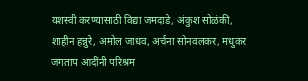यशस्वी करण्यासाठी विद्या जमदाडे, अंकुश सोळंकी, शाहीन हन्नुरे, अमोल जाधव, अर्चना सोनवलकर, मधुकर जगताप आदींनी परिश्रम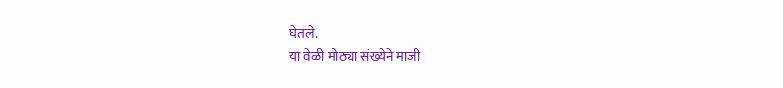घेतले.
या वेळी मोठ्या संख्येने माजी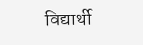विद्यार्थी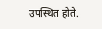उपस्थित होते.